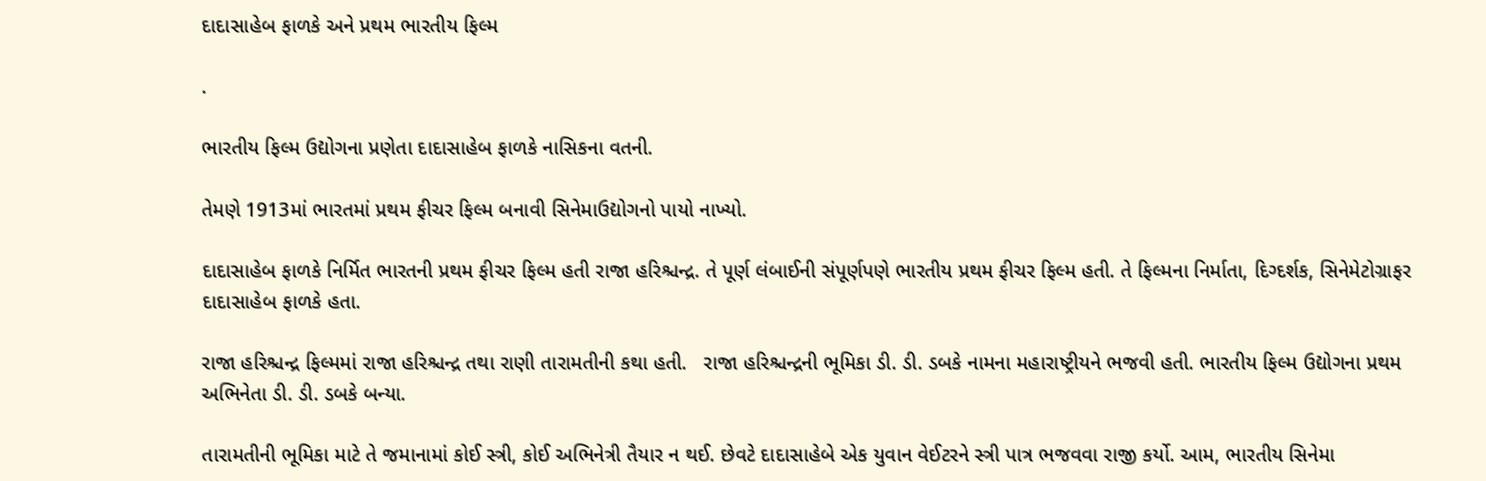દાદાસાહેબ ફાળકે અને પ્રથમ ભારતીય ફિલ્મ

.

ભારતીય ફિલ્મ ઉદ્યોગના પ્રણેતા દાદાસાહેબ ફાળકે નાસિકના વતની.

તેમણે 1913માં ભારતમાં પ્રથમ ફીચર ફિલ્મ બનાવી સિનેમાઉદ્યોગનો પાયો નાખ્યો.

દાદાસાહેબ ફાળકે નિર્મિત ભારતની પ્રથમ ફીચર ફિલ્મ હતી રાજા હરિશ્ચન્દ્ર. તે પૂર્ણ લંબાઈની સંપૂર્ણપણે ભારતીય પ્રથમ ફીચર ફિલ્મ હતી. તે ફિલ્મના નિર્માતા, દિગ્દર્શક, સિનેમેટોગ્રાફર દાદાસાહેબ ફાળકે હતા.

રાજા હરિશ્ચન્દ્ર ફિલ્મમાં રાજા હરિશ્ચન્દ્ર તથા રાણી તારામતીની કથા હતી.   રાજા હરિશ્ચન્દ્રની ભૂમિકા ડી. ડી. ડબકે નામના મહારાષ્ટ્રીયને ભજવી હતી. ભારતીય ફિલ્મ ઉદ્યોગના પ્રથમ અભિનેતા ડી. ડી. ડબકે બન્યા.

તારામતીની ભૂમિકા માટે તે જમાનામાં કોઈ સ્ત્રી, કોઈ અભિનેત્રી તૈયાર ન થઈ. છેવટે દાદાસાહેબે એક યુવાન વેઈટરને સ્ત્રી પાત્ર ભજવવા રાજી કર્યો. આમ, ભારતીય સિનેમા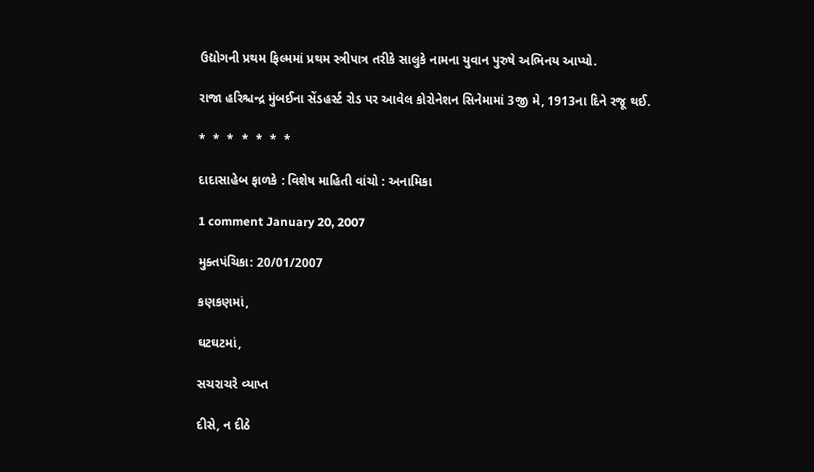ઉદ્યોગની પ્રથમ ફિલ્મમાં પ્રથમ સ્ત્રીપાત્ર તરીકે સાલુકે નામના યુવાન પુરુષે અભિનય આપ્યો.

રાજા હરિશ્ચન્દ્ર મુંબઈના સેંડહર્સ્ટ રોડ પર આવેલ કોરોનેશન સિનેમામાં 3જી મે, 1913ના દિને રજૂ થઈ.

*  *  *  *  *  *  *

દાદાસાહેબ ફાળકે : વિશેષ માહિતી વાંચો : અનામિકા

1 comment January 20, 2007

મુક્તપંચિકા: 20/01/2007

કણકણમાં,

ઘટઘટમાં,

સચરાચરે વ્યાપ્ત

દીસે, ન દીઠે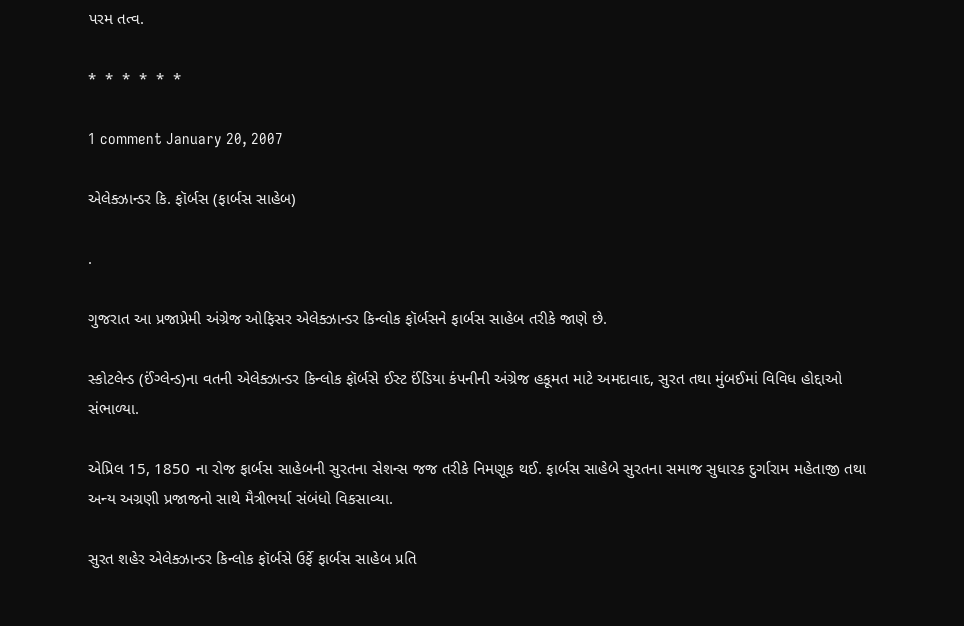પરમ તત્વ.

*  *  *  *  *  *

1 comment January 20, 2007

એલેક્ઝાન્ડર કિ. ફૉર્બસ (ફાર્બસ સાહેબ)

.

ગુજરાત આ પ્રજાપ્રેમી અંગ્રેજ ઓફિસર એલેક્ઝાન્ડર કિન્લોક ફૉર્બસને ફાર્બસ સાહેબ તરીકે જાણે છે.

સ્કોટલેન્ડ (ઈંગ્લેન્ડ)ના વતની એલેક્ઝાન્ડર કિન્લોક ફૉર્બસે ઈસ્ટ ઈંડિયા કંપનીની અંગ્રેજ હકૂમત માટે અમદાવાદ, સુરત તથા મુંબઈમાં વિવિધ હોદ્દાઓ સંભાળ્યા.

એપ્રિલ 15, 1850 ના રોજ ફાર્બસ સાહેબની સુરતના સેશન્સ જજ તરીકે નિમણૂક થઈ. ફાર્બસ સાહેબે સુરતના સમાજ સુધારક દુર્ગારામ મહેતાજી તથા અન્ય અગ્રણી પ્રજાજનો સાથે મૈત્રીભર્યા સંબંધો વિકસાવ્યા.

સુરત શહેર એલેક્ઝાન્ડર કિન્લોક ફૉર્બસે ઉર્ફે ફાર્બસ સાહેબ પ્રતિ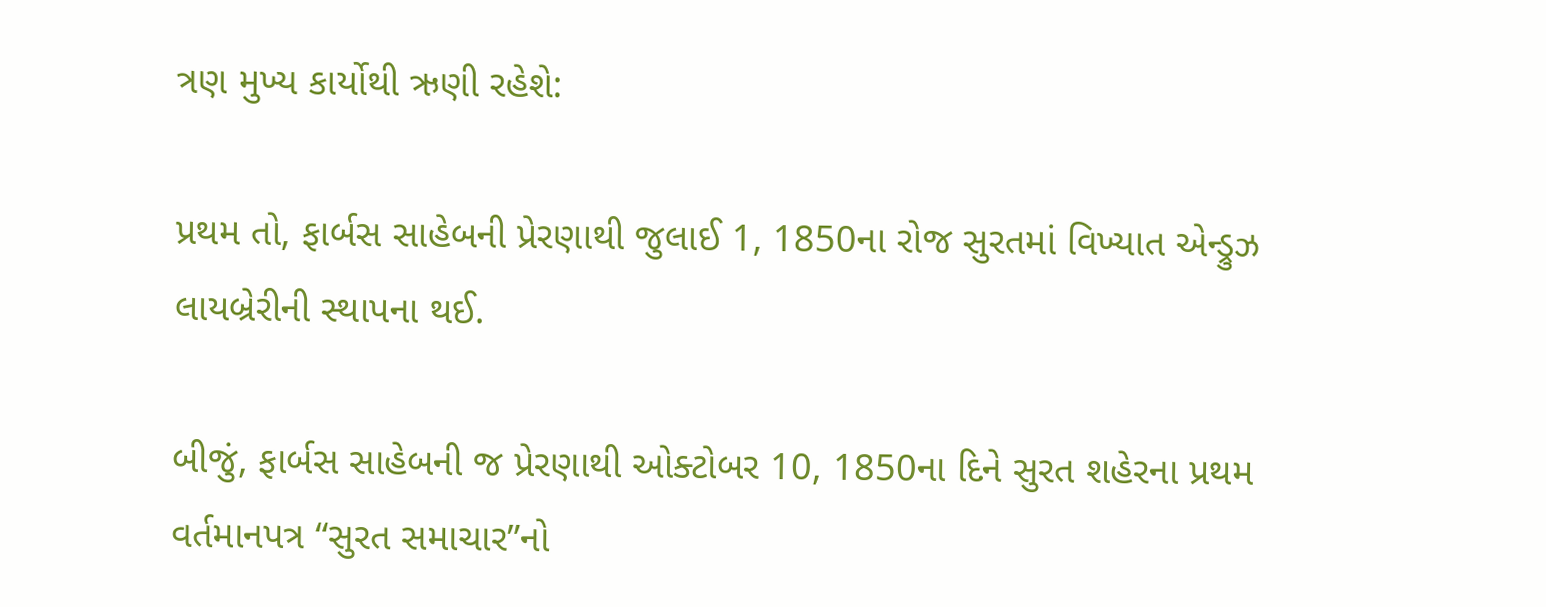ત્રણ મુખ્ય કાર્યોથી ઋણી રહેશે:

પ્રથમ તો, ફાર્બસ સાહેબની પ્રેરણાથી જુલાઈ 1, 1850ના રોજ સુરતમાં વિખ્યાત એન્ડ્રુઝ લાયબ્રેરીની સ્થાપના થઈ.

બીજું, ફાર્બસ સાહેબની જ પ્રેરણાથી ઓક્ટોબર 10, 1850ના દિને સુરત શહેરના પ્રથમ વર્તમાનપત્ર “સુરત સમાચાર”નો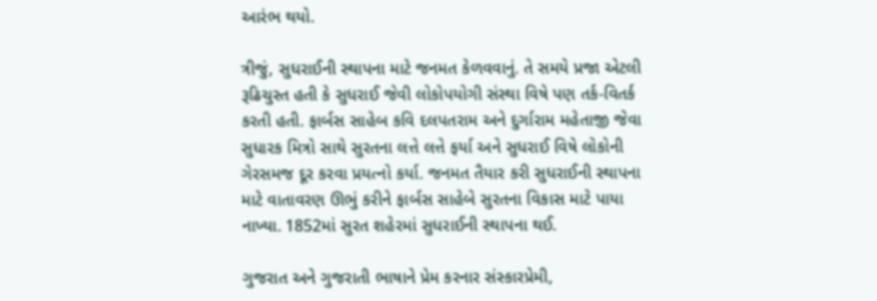આરંભ થયો.

ત્રીજું, સુધરાઈની સ્થાપના માટે જનમત કેળવવાનું. તે સમયે પ્રજા એટલી રૂઢિચુસ્ત હતી કે સુધરાઈ જેવી લોકોપયોગી સંસ્થા વિષે પણ તર્ક-વિતર્ક કરતી હતી. ફાર્બસ સાહેબ કવિ દલપતરામ અને દુર્ગારામ મહેતાજી જેવા સુધારક મિત્રો સાથે સુરતના લત્તે લત્તે ફર્યા અને સુધરાઈ વિષે લોકોની ગેરસમજ દૂર કરવા પ્રયત્નો કર્યા. જનમત તૈયાર કરી સુધરાઈની સ્થાપના માટે વાતાવરણ ઊભું કરીને ફાર્બસ સાહેબે સુરતના વિકાસ માટે પાયા નાખ્યા. 1852માં સુરત શહેરમાં સુધરાઈની સ્થાપના થઈ.

ગુજરાત અને ગુજરાતી ભાષાને પ્રેમ કરનાર સંસ્કારપ્રેમી,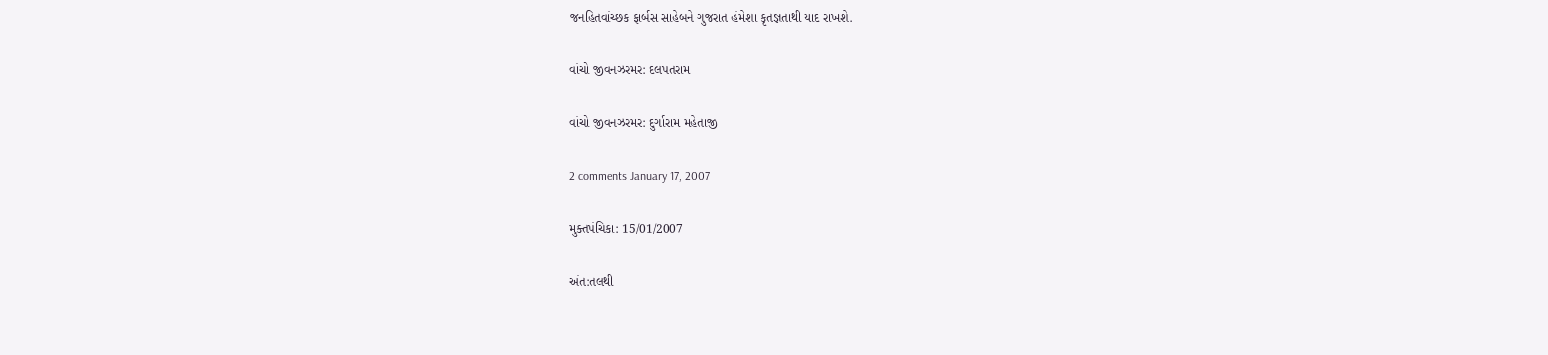જનહિતવાંચ્છક ફાર્બસ સાહેબને ગુજરાત હંમેશા કૃતજ્ઞતાથી યાદ રાખશે.

વાંચો જીવનઝરમર: દલપતરામ

વાંચો જીવનઝરમર: દુર્ગારામ મહેતાજી

2 comments January 17, 2007

મુક્તપંચિકા: 15/01/2007

અંત:તલથી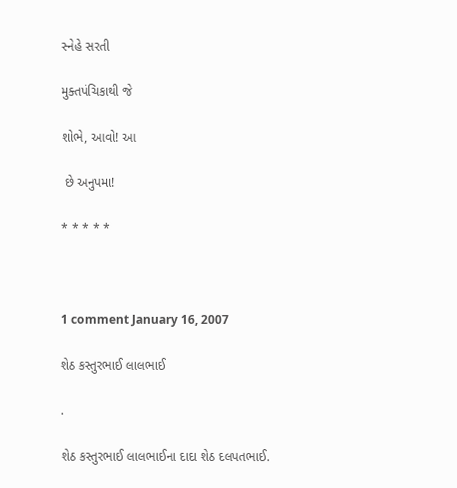સ્નેહે સરતી

મુક્તપંચિકાથી જે

શોભે, આવો! આ

 છે અનુપમા!

* * * * *



1 comment January 16, 2007

શેઠ કસ્તુરભાઈ લાલભાઈ

.

શેઠ કસ્તુરભાઈ લાલભાઈના દાદા શેઠ દલપતભાઈ.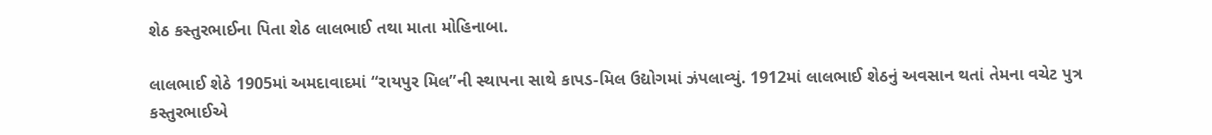શેઠ કસ્તુરભાઈના પિતા શેઠ લાલભાઈ તથા માતા મોહિનાબા.

લાલભાઈ શેઠે 1905માં અમદાવાદમાં “રાયપુર મિલ”ની સ્થાપના સાથે કાપડ-મિલ ઉદ્યોગમાં ઝંપલાવ્યું. 1912માં લાલભાઈ શેઠનું અવસાન થતાં તેમના વચેટ પુત્ર કસ્તુરભાઈએ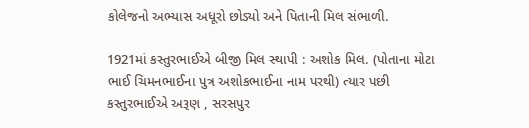કોલેજનો અભ્યાસ અધૂરો છોડ્યો અને પિતાની મિલ સંભાળી.

1921માં કસ્તુરભાઈએ બીજી મિલ સ્થાપી : અશોક મિલ. (પોતાના મોટા ભાઈ ચિમનભાઈના પુત્ર અશોકભાઈના નામ પરથી) ત્યાર પછી કસ્તુરભાઈએ અરૂણ , સરસપુર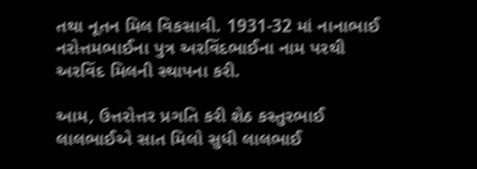તથા નૂતન મિલ વિકસાવી. 1931-32 માં નાનાભાઈ નરોત્તમભાઈના પુત્ર અરવિંદભાઈના નામ પરથી અરવિંદ મિલની સ્થાપના કરી.

આમ, ઉત્તરોત્તર પ્રગતિ કરી શેઠ કસ્તુરભાઈ લાલભાઈએ સાત મિલો સુધી લાલભાઈ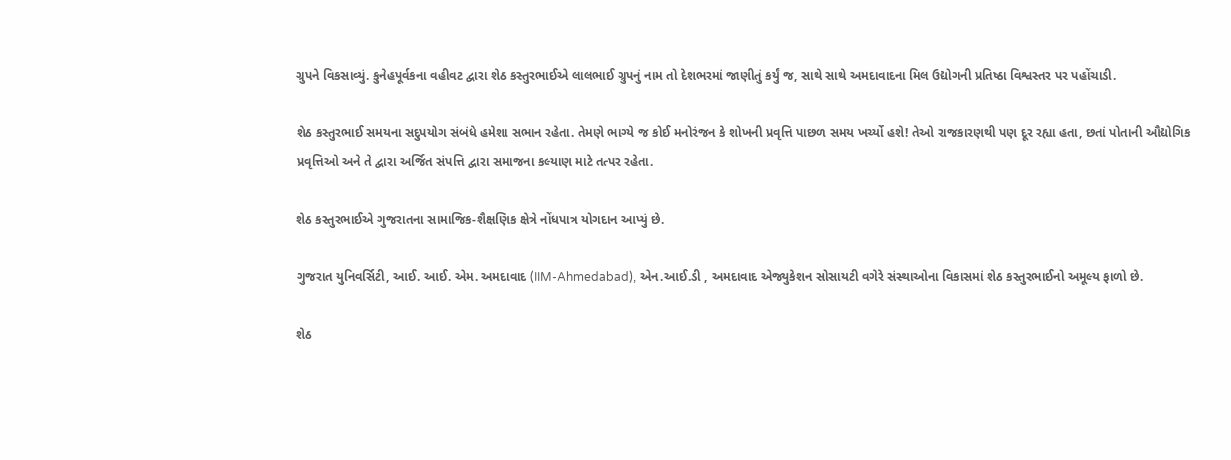ગ્રુપને વિકસાવ્યું. કુનેહપૂર્વકના વહીવટ દ્વારા શેઠ કસ્તુરભાઈએ લાલભાઈ ગ્રુપનું નામ તો દેશભરમાં જાણીતું કર્યું જ, સાથે સાથે અમદાવાદના મિલ ઉદ્યોગની પ્રતિષ્ઠા વિશ્વસ્તર પર પહોંચાડી.

શેઠ કસ્તુરભાઈ સમયના સદુપયોગ સંબંધે હમેશા સભાન રહેતા. તેમણે ભાગ્યે જ કોઈ મનોરંજન કે શોખની પ્રવૃત્તિ પાછળ સમય ખર્ચ્યો હશે! તેઓ રાજકારણથી પણ દૂર રહ્યા હતા, છતાં પોતાની ઔદ્યોગિક પ્રવૃત્તિઓ અને તે દ્વારા અર્જિત સંપત્તિ દ્વારા સમાજના કલ્યાણ માટે તત્પર રહેતા.

શેઠ કસ્તુરભાઈએ ગુજરાતના સામાજિક-શૈક્ષણિક ક્ષેત્રે નોંધપાત્ર યોગદાન આપ્યું છે.

ગુજરાત યુનિવર્સિટી, આઈ. આઈ. એમ. અમદાવાદ (IIM-Ahmedabad), એન.આઈ.ડી , અમદાવાદ એજ્યુકેશન સોસાયટી વગેરે સંસ્થાઓના વિકાસમાં શેઠ કસ્તુરભાઈનો અમૂલ્ય ફાળો છે.

શેઠ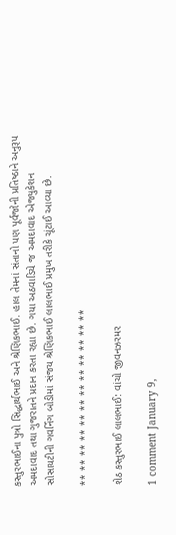કસ્તુરભાઈના પુત્રો સિદ્ધાર્થભાઈ અને શ્રેણિકભાઈ. હાલ તેમનાં સંતાનો પણ પૂર્વજોની પ્રતિષ્ઠાને અનુરૂપ અમદાવાદ તથા ગુજરાતને પ્રદાન કરતા રહ્યા છે. ગયા અઠવાડિયે જ અમદાવાદ એજ્યુકેશન સોસાયટીની ગવર્નિંગ બોડીમાં સંજય શ્રેણિકભાઈ લાલભાઈ પ્રમુખ તરીકે ચૂંટાઈ આવ્યા છે.

** ** ** ** ** ** ** ** ** ** ** **

શેઠ કસ્તુરભાઈ લાલભાઈ: વાંચો જીવનઝરમર

1 comment January 9,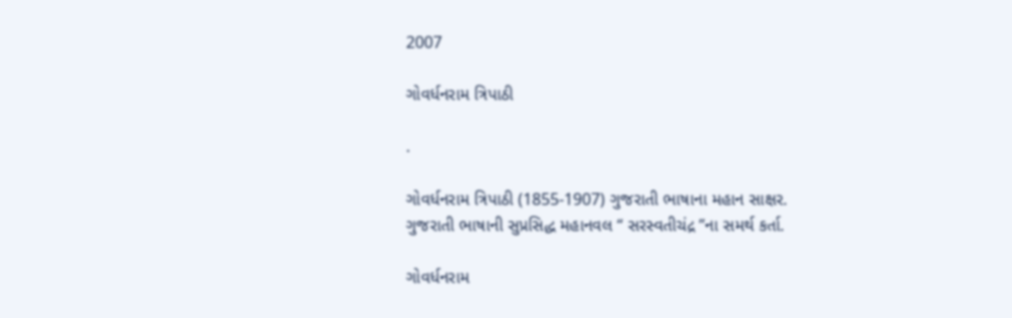2007

ગોવર્ધનરામ ત્રિપાઠી

.

ગોવર્ધનરામ ત્રિપાઠી (1855-1907) ગુજરાતી ભાષાના મહાન સાક્ષર.
ગુજરાતી ભાષાની સુપ્રસિદ્ધ મહાનવલ “ સરસ્વતીચંદ્ર ”ના સમર્થ કર્તા.

ગોવર્ધનરામ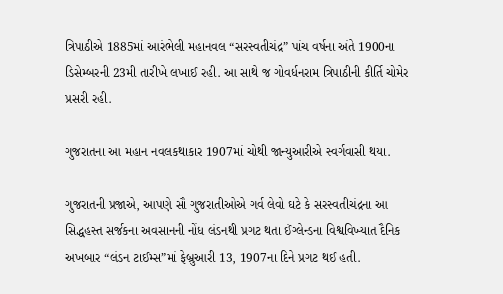ત્રિપાઠીએ 1885માં આરંભેલી મહાનવલ “સરસ્વતીચંદ્ર” પાંચ વર્ષના અંતે 1900ના ડિસેમ્બરની 23મી તારીખે લખાઈ રહી. આ સાથે જ ગોવર્ધનરામ ત્રિપાઠીની કીર્તિ ચોમેર પ્રસરી રહી.

ગુજરાતના આ મહાન નવલકથાકાર 1907માં ચોથી જાન્યુઆરીએ સ્વર્ગવાસી થયા.

ગુજરાતની પ્રજાએ, આપણે સૌ ગુજરાતીઓએ ગર્વ લેવો ઘટે કે સરસ્વતીચંદ્રના આ સિદ્ધહસ્ત સર્જકના અવસાનની નોંધ લંડનથી પ્રગટ થતા ઈંગ્લેન્ડના વિશ્વવિખ્યાત દૈનિક અખબાર “લંડન ટાઈમ્સ”માં ફેબ્રુઆરી 13, 1907ના દિને પ્રગટ થઈ હતી.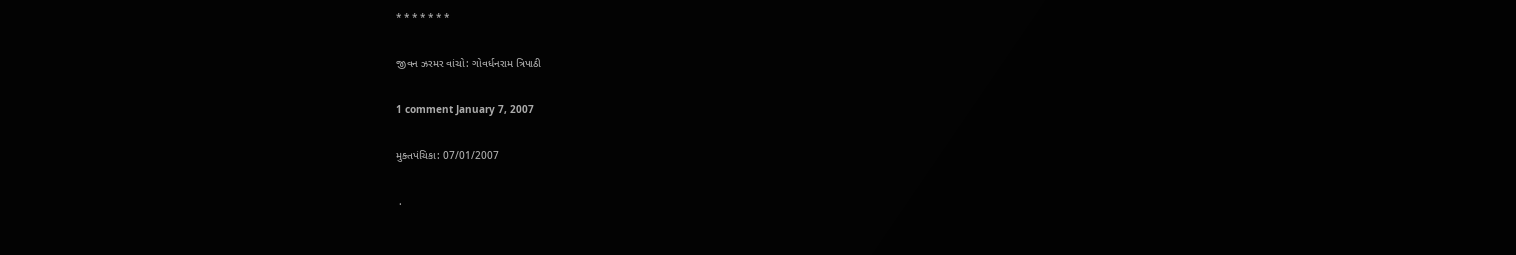* * * * * * *

જીવન ઝરમર વાંચો: ગોવર્ધનરામ ત્રિપાઠી

1 comment January 7, 2007

મુક્તપંચિકા: 07/01/2007

 .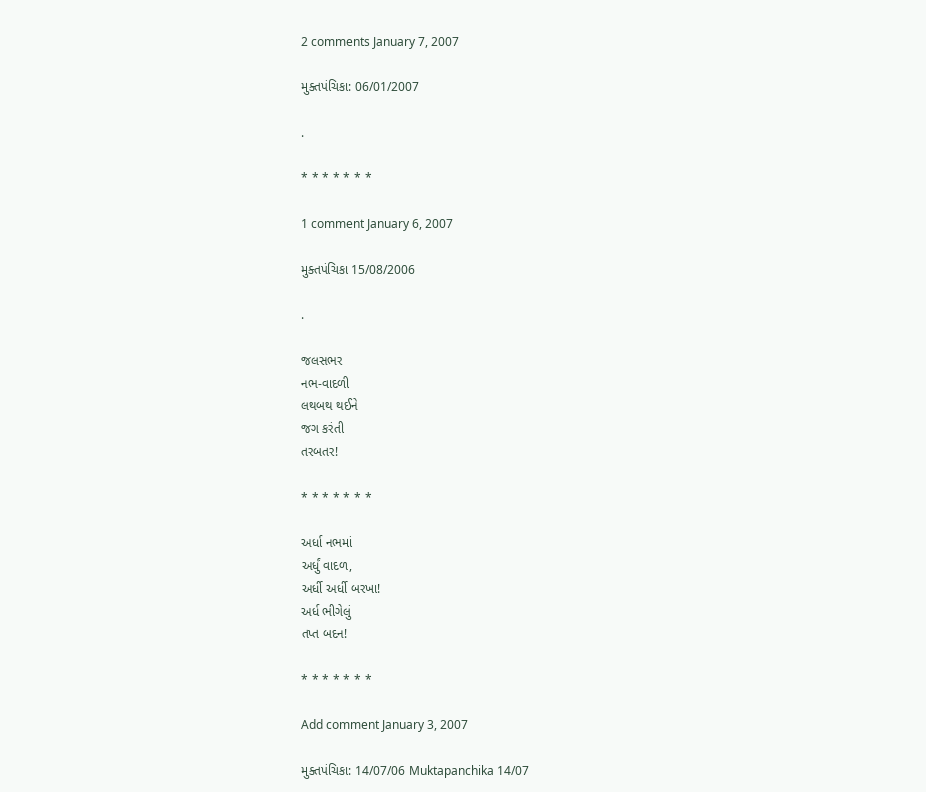2 comments January 7, 2007

મુક્તપંચિકા: 06/01/2007

.

* * * * * * *

1 comment January 6, 2007

મુક્તપંચિકા 15/08/2006

.

જલસભર
નભ-વાદળી
લથબથ થઈને
જગ કરંતી
તરબતર!

* * * * * * *

અર્ધા નભમાં
અર્ધું વાદળ,
અર્ધી અર્ધી બરખા!
અર્ધ ભીગેલું
તપ્ત બદન!

* * * * * * *

Add comment January 3, 2007

મુક્તપંચિકા: 14/07/06 Muktapanchika 14/07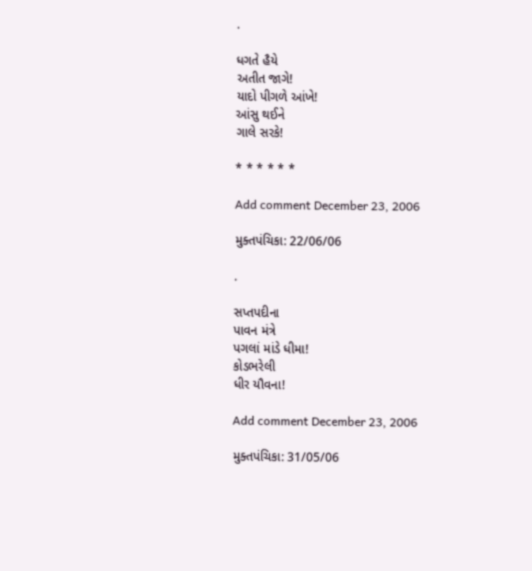.

ધગતે હૈયે
અતીત જાગે!
યાદો પીગળે આંખે!
આંસુ થઈને
ગાલે સરકે!

* * * * * *

Add comment December 23, 2006

મુક્તપંચિકા: 22/06/06

.

સપ્તપદીના
પાવન મંત્રે
પગલાં માંડે ધીમા!
કોડભરેલી
ધીર યૌવના!

Add comment December 23, 2006

મુક્તપંચિકા: 31/05/06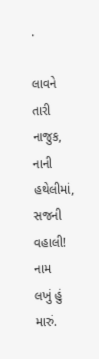.

લાવને તારી
નાજુક, નાની
હથેલીમાં, સજની
વહાલી! નામ
લખું હું મારું.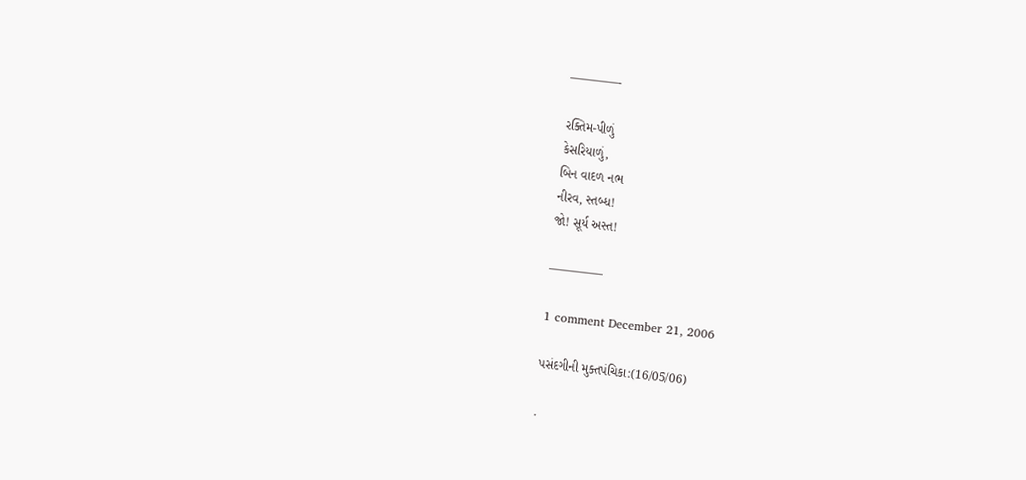————-

રક્તિમ-પીળું
કેસરિયાળું,
બિન વાદળ નભ
નીરવ, સ્તબ્ધ!
જો! સૂર્ય અસ્ત!

————–

1 comment December 21, 2006

પસંદગીની મુક્તપંચિકા:(16/05/06)

.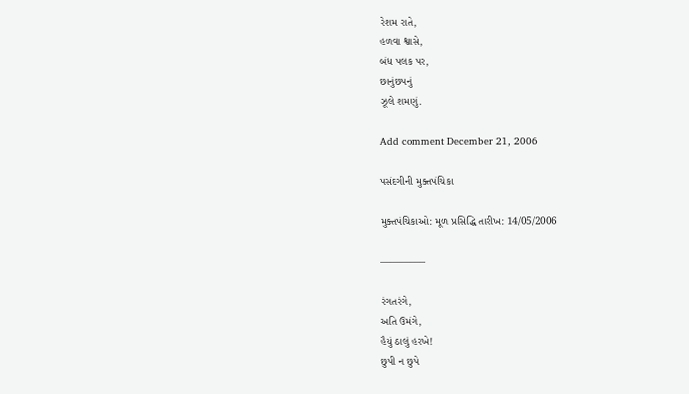રેશમ રાતે,
હળવા શ્વાસે,
બંધ પલક પર,
છાનુંછપનું
ઝૂલે શમણું.

Add comment December 21, 2006

પસંદગીની મુક્તપંચિકા

મુક્તપંચિકાઓ: મૂળ પ્રસિદ્ધિ તારીખ: 14/05/2006

————–

રંગતરંગે,
અતિ ઉમંગે,
હૈયું ઠાલું હરખે!
છુપી ન છુપે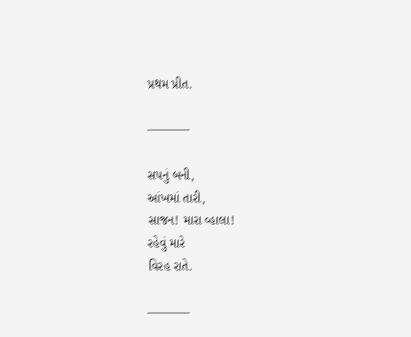પ્રથમ પ્રીત.

———–

સપનું બની,
આંખમાં તારી,
સાજન! મારા વ્હાલા!
રહેવું મારે
વિરહ રાતે.

———–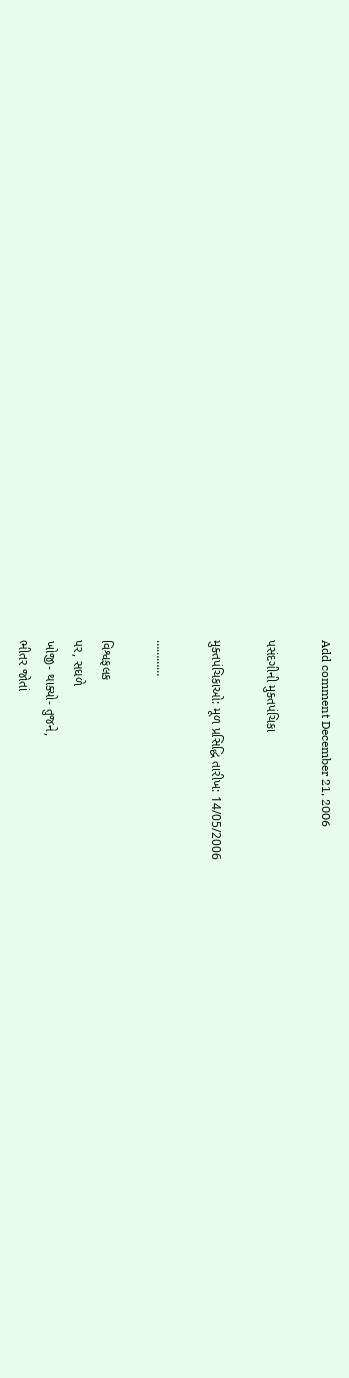Add comment December 21, 2006

પસંદગીની મુક્તપંચિકા

મુક્તપંચિકાઓ: મૂળ પ્રસિદ્ધિ તારીખ: 14/05/2006

…………

વિશ્વફલક
પર, સઘળે
ખોજી- થાક્યો- તુજને,
ભીતર જોતાં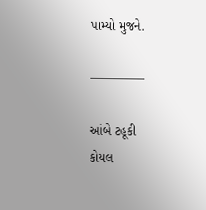પામ્યો મુજને.

————–

આંબે ટહૂકી
કોયલ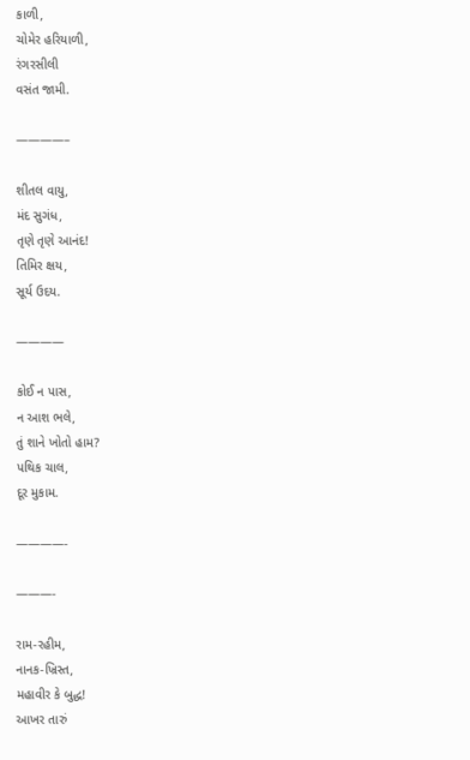કાળી,
ચોમેર હરિયાળી,
રંગરસીલી
વસંત જામી.

————–

શીતલ વાયુ,
મંદ સુગંધ,
તૃણે તૃણે આનંદ!
તિમિર ક્ષય,
સૂર્ય ઉદય.

————

કોઈ ન પાસ,
ન આશ ભલે,
તું શાને ખોતો હામ?
પથિક ચાલ,
દૂર મુકામ.

————-

———-

રામ-રહીમ,
નાનક-ખ્રિસ્ત,
મહાવીર કે બુદ્ધ!
આખર તારું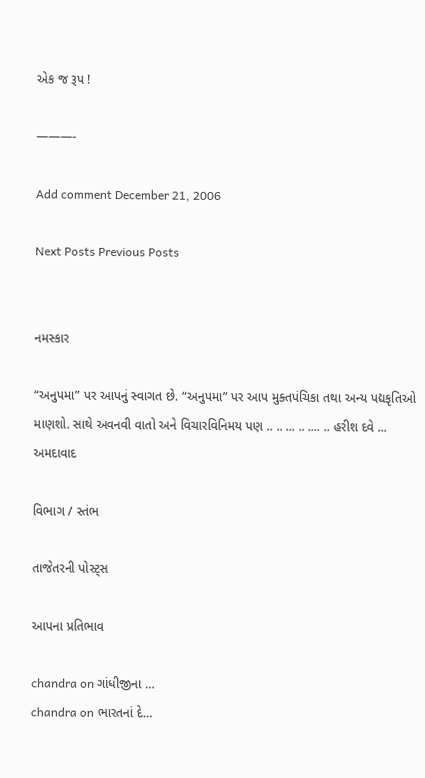એક જ રૂપ !

———-

Add comment December 21, 2006

Next Posts Previous Posts


નમસ્કાર

“અનુપમા” પર આપનું સ્વાગત છે. “અનુપમા” પર આપ મુક્તપંચિકા તથા અન્ય પદ્યકૃતિઓ માણશો. સાથે અવનવી વાતો અને વિચારવિનિમય પણ .. .. ... .. .... .. હરીશ દવે ... અમદાવાદ

વિભાગ / સ્તંભ

તાજેતરની પોસ્ટ્સ

આપના પ્રતિભાવ

chandra on ગાંધીજીના …
chandra on ભારતનાં દે…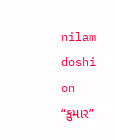nilam doshi on “કુમાર”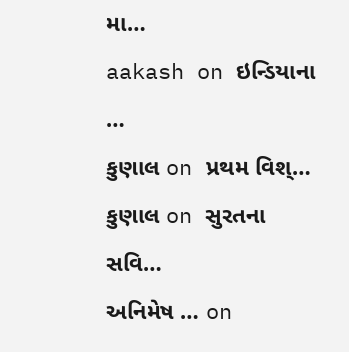મા…
aakash on ઇન્ડિયાના …
કુણાલ on પ્રથમ વિશ્…
કુણાલ on સુરતના સવિ…
અનિમેષ … on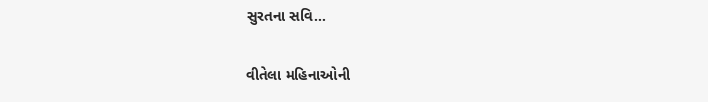સુરતના સવિ…

વીતેલા મહિનાઓની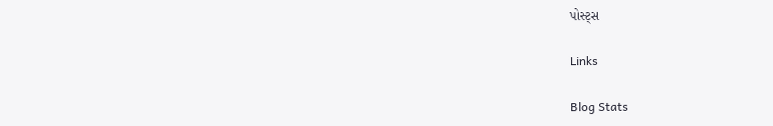પોસ્ટ્સ

Links

Blog Stats